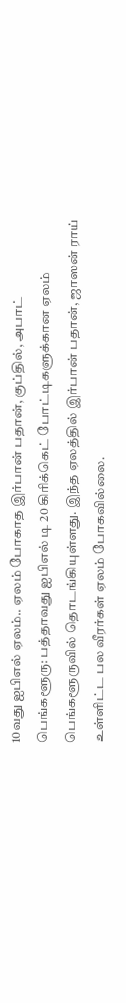10வது ஐபிஎல் ஏலம்.. ஏலம் போகாத இர்பான் பதான், குப்தில், அபாட்
பெங்களூரு: பத்தாவது ஐபிஎல் டி 20 கிரிக்கெட் போட்டிகளுக்கான ஏலம் பெங்களூருவில் தொடங்கியுள்ளது. இந்த ஏலத்தில் இர்பான் பதான், ஜாஸன் ராய் உள்ளிட்ட பல வீரர்கள் ஏலம் போகவில்லை.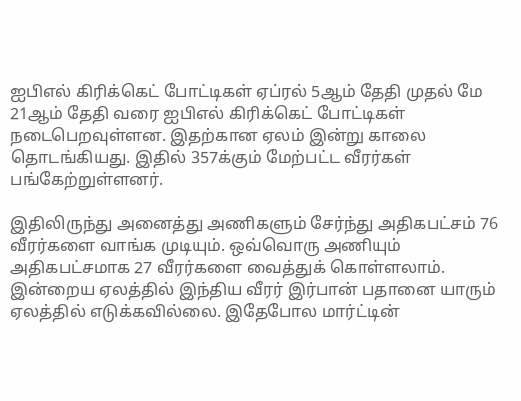ஐபிஎல் கிரிக்கெட் போட்டிகள் ஏப்ரல் 5ஆம் தேதி முதல் மே 21ஆம் தேதி வரை ஐபிஎல் கிரிக்கெட் போட்டிகள் நடைபெறவுள்ளன. இதற்கான ஏலம் இன்று காலை தொடங்கியது. இதில் 357க்கும் மேற்பட்ட வீரர்கள் பங்கேற்றுள்ளனர்.

இதிலிருந்து அனைத்து அணிகளும் சேர்ந்து அதிகபட்சம் 76 வீரர்களை வாங்க முடியும். ஒவ்வொரு அணியும் அதிகபட்சமாக 27 வீரர்களை வைத்துக் கொள்ளலாம்.
இன்றைய ஏலத்தில் இந்திய வீரர் இர்பான் பதானை யாரும் ஏலத்தில் எடுக்கவில்லை. இதேபோல மார்ட்டின்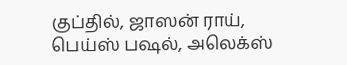குப்தில், ஜாஸன் ராய், பெய்ஸ் பஷல், அலெக்ஸ்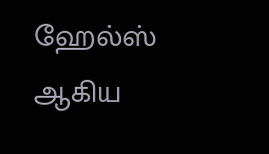ஹேல்ஸ் ஆகிய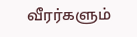வீரர்களும்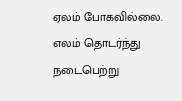ஏலம் போகவில்லை. எலம் தொடர்ந்து நடைபெற்று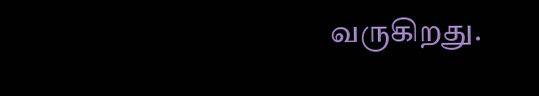வருகிறது.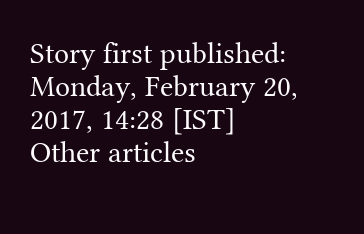Story first published: Monday, February 20, 2017, 14:28 [IST]
Other articles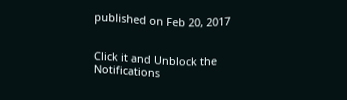published on Feb 20, 2017


Click it and Unblock the Notifications